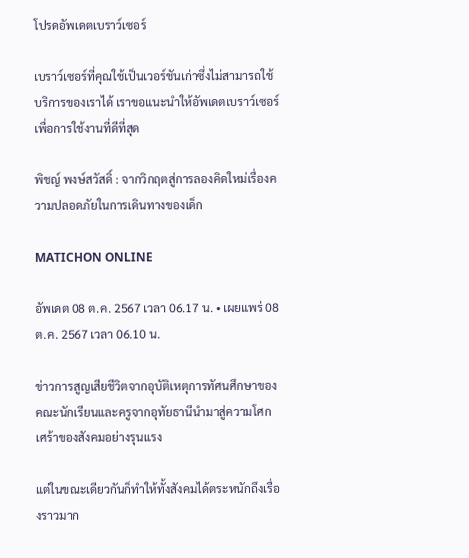โปรดอัพเดตเบราว์เซอร์

เบราว์เซอร์ที่คุณใช้เป็นเวอร์ชันเก่าซึ่งไม่สามารถใช้บริการของเราได้ เราขอแนะนำให้อัพเดตเบราว์เซอร์เพื่อการใช้งานที่ดีที่สุด

พิชญ์ พงษ์สวัสดิ์ : จากวิกฤตสู่การลองคิดใหม่เรื่องความปลอดภัยในการเดินทางของเด็ก

MATICHON ONLINE

อัพเดต 08 ต.ค. 2567 เวลา 06.17 น. • เผยแพร่ 08 ต.ค. 2567 เวลา 06.10 น.

ข่าวการสูญเสียชีวิตจากอุบัติเหตุการทัศนศึกษาของคณะนักเรียนและครูจากอุทัยธานีนำมาสู่ความโศกเศร้าของสังคมอย่างรุนแรง

แต่ในขณะเดียวกันก็ทำให้ทั้งสังคมได้ตระหนักถึงเรื่องราวมาก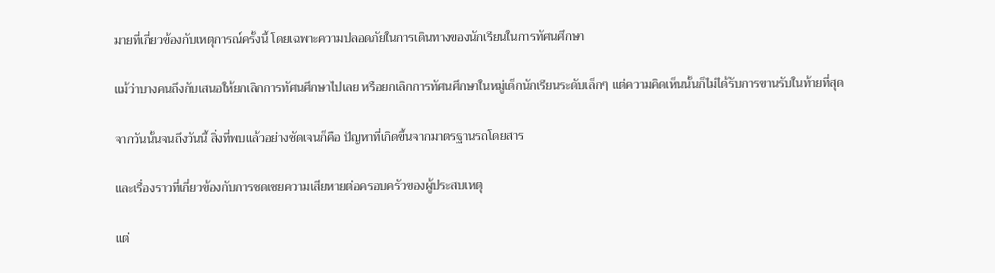มายที่เกี่ยวข้องกับเหตุการณ์ครั้งนี้ โดยเฉพาะความปลอดภัยในการเดินทางของนักเรียนในการทัศนศึกษา

แม้ว่าบางคนถึงกับเสนอให้ยกเลิกการทัศนศึกษาไปเลย หรือยกเลิกการทัศนศึกษาในหมู่เด็กนักเรียนระดับเล็กๆ แต่ความคิดเห็นนั้นก็ไม่ได้รับการขานรับในท้ายที่สุด

จากวันนั้นจนถึงวันนี้ สิ่งที่พบแล้วอย่างชัดเจนก็คือ ปัญหาที่เกิดขึ้นจากมาตรฐานรถโดยสาร

และเรื่องราวที่เกี่ยวข้องกับการชดเชยความเสียหายต่อครอบครัวของผู้ประสบเหตุ

แต่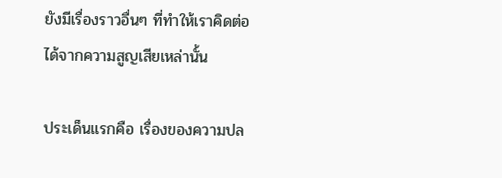ยังมีเรื่องราวอื่นๆ ที่ทำให้เราคิดต่อได้จากความสูญเสียเหล่านั้น

ประเด็นแรกคือ เรื่องของความปล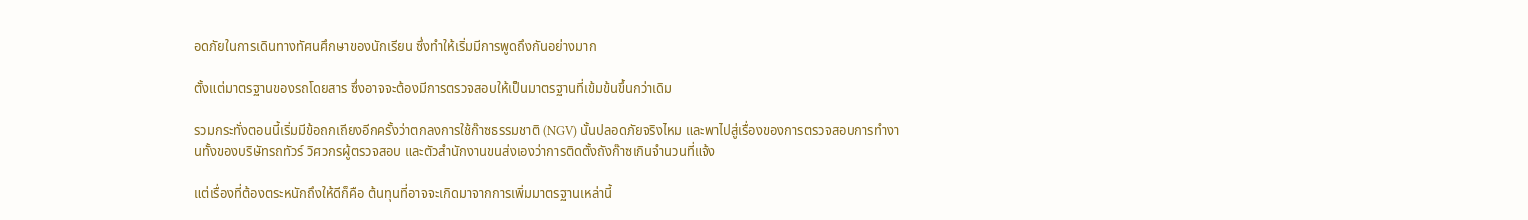อดภัยในการเดินทางทัศนศึกษาของนักเรียน ซึ่งทำให้เริ่มมีการพูดถึงกันอย่างมาก

ตั้งแต่มาตรฐานของรถโดยสาร ซึ่งอาจจะต้องมีการตรวจสอบให้เป็นมาตรฐานที่เข้มข้นขึ้นกว่าเดิม

รวมกระทั่งตอนนี้เริ่มมีข้อถกเถียงอีกครั้งว่าตกลงการใช้ก๊าซธรรมชาติ (NGV) นั้นปลอดภัยจริงไหม และพาไปสู่เรื่องของการตรวจสอบการทำงานทั้งของบริษัทรถทัวร์ วิศวกรผู้ตรวจสอบ และตัวสำนักงานขนส่งเองว่าการติดตั้งถังก๊าซเกินจำนวนที่แจ้ง

แต่เรื่องที่ต้องตระหนักถึงให้ดีก็คือ ต้นทุนที่อาจจะเกิดมาจากการเพิ่มมาตรฐานเหล่านี้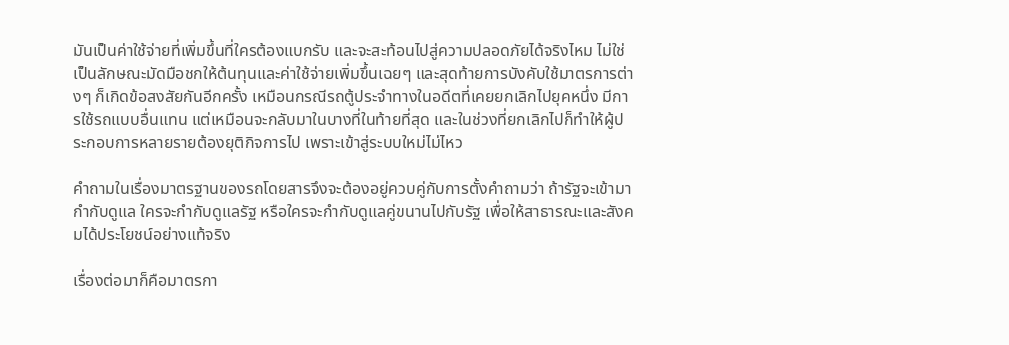มันเป็นค่าใช้จ่ายที่เพิ่มขึ้นที่ใครต้องแบกรับ และจะสะท้อนไปสู่ความปลอดภัยได้จริงไหม ไม่ใช่เป็นลักษณะมัดมือชกให้ต้นทุนและค่าใช้จ่ายเพิ่มขึ้นเฉยๆ และสุดท้ายการบังคับใช้มาตรการต่างๆ ก็เกิดข้อสงสัยกันอีกครั้ง เหมือนกรณีรถตู้ประจำทางในอดีตที่เคยยกเลิกไปยุคหนึ่ง มีการใช้รถแบบอื่นแทน แต่เหมือนจะกลับมาในบางที่ในท้ายที่สุด และในช่วงที่ยกเลิกไปก็ทำให้ผู้ประกอบการหลายรายต้องยุติกิจการไป เพราะเข้าสู่ระบบใหม่ไม่ไหว

คำถามในเรื่องมาตรฐานของรถโดยสารจึงจะต้องอยู่ควบคู่กับการตั้งคำถามว่า ถ้ารัฐจะเข้ามากำกับดูแล ใครจะกำกับดูแลรัฐ หรือใครจะกำกับดูแลคู่ขนานไปกับรัฐ เพื่อให้สาธารณะและสังคมได้ประโยชน์อย่างแท้จริง

เรื่องต่อมาก็คือมาตรกา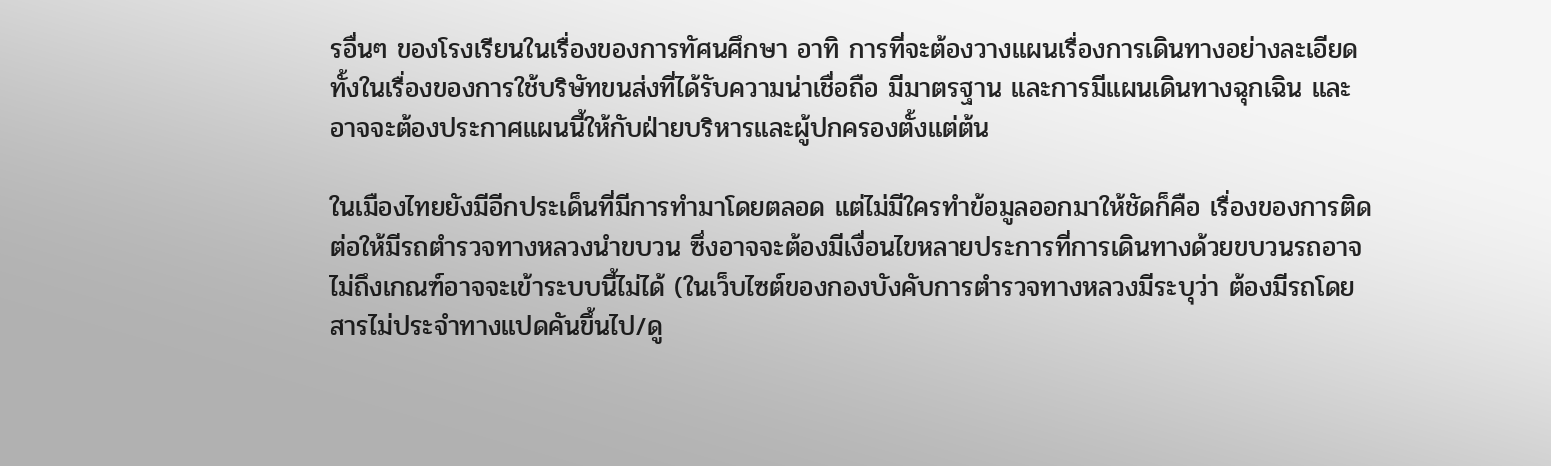รอื่นๆ ของโรงเรียนในเรื่องของการทัศนศึกษา อาทิ การที่จะต้องวางแผนเรื่องการเดินทางอย่างละเอียด ทั้งในเรื่องของการใช้บริษัทขนส่งที่ได้รับความน่าเชื่อถือ มีมาตรฐาน และการมีแผนเดินทางฉุกเฉิน และอาจจะต้องประกาศแผนนี้ให้กับฝ่ายบริหารและผู้ปกครองตั้งแต่ต้น

ในเมืองไทยยังมีอีกประเด็นที่มีการทำมาโดยตลอด แต่ไม่มีใครทำข้อมูลออกมาให้ชัดก็คือ เรื่องของการติดต่อให้มีรถตำรวจทางหลวงนำขบวน ซึ่งอาจจะต้องมีเงื่อนไขหลายประการที่การเดินทางด้วยขบวนรถอาจไม่ถึงเกณฑ์อาจจะเข้าระบบนี้ไม่ได้ (ในเว็บไซต์ของกองบังคับการตำรวจทางหลวงมีระบุว่า ต้องมีรถโดยสารไม่ประจำทางแปดคันขึ้นไป/ดู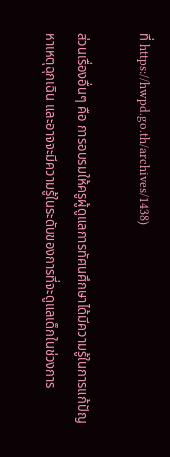ที่ https://hwpd.go.th/archives/1438)

ส่วนเรื่องอื่นๆ คือ การอบรมให้ครูผู้ดูแลการทัศนศึกษาได้มีความรู้ในการแก้ปัญหาเหตุฉุกเฉิน และอาจจะมีความรู้ในระดับของการที่จะดูแลเด็กในช่วงการ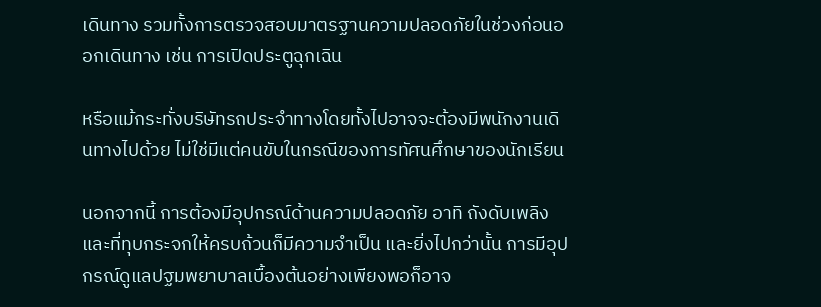เดินทาง รวมทั้งการตรวจสอบมาตรฐานความปลอดภัยในช่วงก่อนออกเดินทาง เช่น การเปิดประตูฉุกเฉิน

หรือแม้กระทั่งบริษัทรถประจำทางโดยทั้งไปอาจจะต้องมีพนักงานเดินทางไปด้วย ไม่ใช่มีแต่คนขับในกรณีของการทัศนศึกษาของนักเรียน

นอกจากนี้ การต้องมีอุปกรณ์ด้านความปลอดภัย อาทิ ถังดับเพลิง และที่ทุบกระจกให้ครบถ้วนก็มีความจำเป็น และยิ่งไปกว่านั้น การมีอุปกรณ์ดูแลปฐมพยาบาลเบื้องต้นอย่างเพียงพอก็อาจ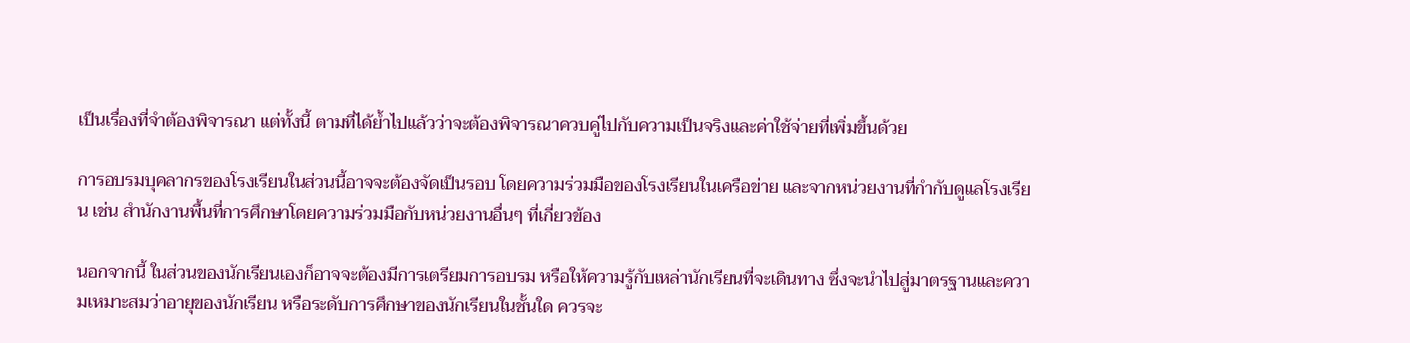เป็นเรื่องที่จำต้องพิจารณา แต่ทั้งนี้ ตามที่ได้ย้ำไปแล้วว่าจะต้องพิจารณาควบคู่ไปกับความเป็นจริงและค่าใช้จ่ายที่เพิ่มขึ้นด้วย

การอบรมบุคลากรของโรงเรียนในส่วนนี้อาจจะต้องจัดเป็นรอบ โดยความร่วมมือของโรงเรียนในเครือข่าย และจากหน่วยงานที่กำกับดูแลโรงเรียน เช่น สำนักงานพื้นที่การศึกษาโดยความร่วมมือกับหน่วยงานอื่นๆ ที่เกี่ยวข้อง

นอกจากนี้ ในส่วนของนักเรียนเองก็อาจจะต้องมีการเตรียมการอบรม หรือให้ความรู้กับเหล่านักเรียนที่จะเดินทาง ซึ่งจะนำไปสู่มาตรฐานและความเหมาะสมว่าอายุของนักเรียน หรือระดับการศึกษาของนักเรียนในชั้นใด ควรจะ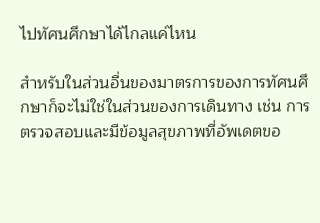ไปทัศนศึกษาได้ไกลแค่ไหน

สำหรับในส่วนอื่นของมาตรการของการทัศนศึกษาก็จะไม่ใช่ในส่วนของการเดินทาง เช่น การตรวจสอบและมีข้อมูลสุขภาพที่อัพเดตขอ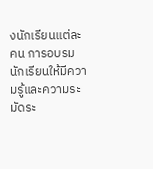งนักเรียนแต่ละคน การอบรมนักเรียนให้มีความรู้และความระมัดระ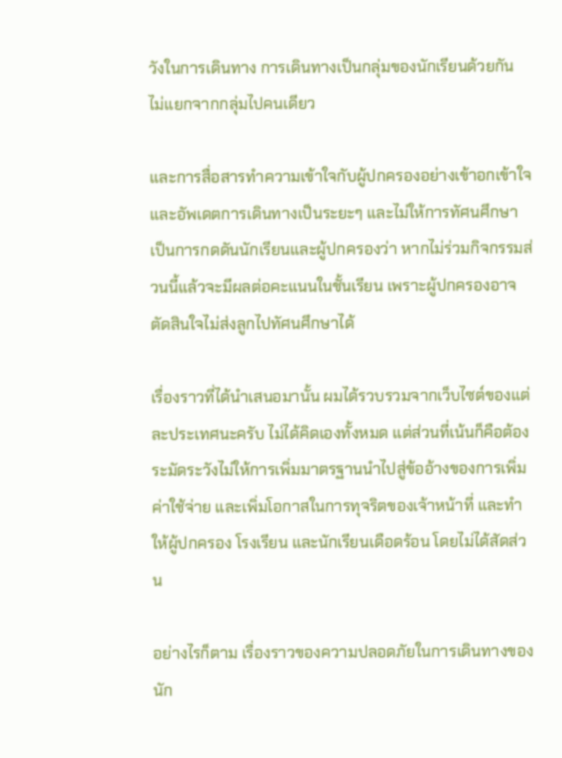วังในการเดินทาง การเดินทางเป็นกลุ่มของนักเรียนด้วยกัน ไม่แยกจากกลุ่มไปคนเดียว

และการสื่อสารทำความเข้าใจกับผู้ปกครองอย่างเข้าอกเข้าใจ และอัพเดตการเดินทางเป็นระยะๆ และไม่ให้การทัศนศึกษาเป็นการกดดันนักเรียนและผู้ปกครองว่า หากไม่ร่วมกิจกรรมส่วนนี้แล้วจะมีผลต่อคะแนนในชั้นเรียน เพราะผู้ปกครองอาจตัดสินใจไม่ส่งลูกไปทัศนศึกษาได้

เรื่องราวที่ได้นำเสนอมานั้น ผมได้รวบรวมจากเว็บไซต์ของแต่ละประเทศนะครับ ไม่ได้คิดเองทั้งหมด แต่ส่วนที่เน้นก็คือต้องระมัดระวังไม่ให้การเพิ่มมาตรฐานนำไปสู่ข้ออ้างของการเพิ่มค่าใช้จ่าย และเพิ่มโอกาสในการทุจริตของเจ้าหน้าที่ และทำให้ผู้ปกครอง โรงเรียน และนักเรียนเดือดร้อน โดยไม่ได้สัดส่วน

อย่างไรก็ตาม เรื่องราวของความปลอดภัยในการเดินทางของนัก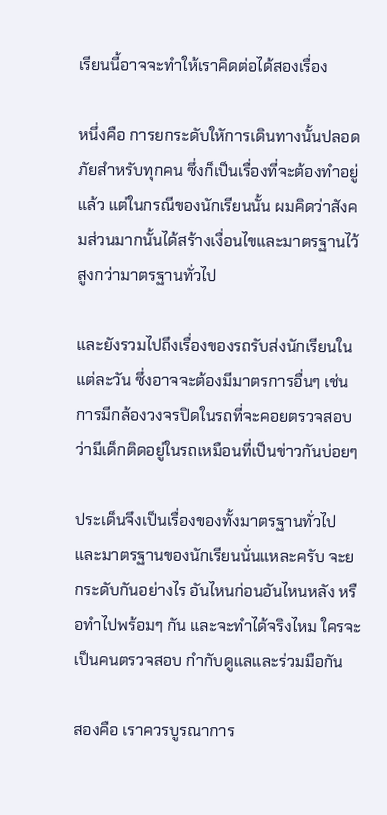เรียนนี้อาจจะทำให้เราคิดต่อได้สองเรื่อง

หนึ่งคือ การยกระดับใหัการเดินทางนั้นปลอดภัยสำหรับทุกคน ซึ่งก็เป็นเรื่องที่จะต้องทำอยู่แล้ว แต่ในกรณีของนักเรียนนั้น ผมคิดว่าสังคมส่วนมากนั้นได้สร้างเงื่อนไขและมาตรฐานไว้สูงกว่ามาตรฐานทั่วไป

และยังรวมไปถึงเรื่องของรถรับส่งนักเรียนในแต่ละวัน ซึ่งอาจจะต้องมีมาตรการอื่นๆ เช่น การมีกล้องวงจรปิดในรถที่จะคอยตรวจสอบว่ามีเด็กติดอยู่ในรถเหมือนที่เป็นข่าวกันบ่อยๆ

ประเด็นจึงเป็นเรื่องของทั้งมาตรฐานทั่วไป และมาตรฐานของนักเรียนนั่นแหละครับ จะยกระดับกันอย่างไร อันไหนก่อนอันไหนหลัง หรือทำไปพร้อมๆ กัน และจะทำได้จริงไหม ใครจะเป็นคนตรวจสอบ กำกับดูแลและร่วมมือกัน

สองคือ เราควรบูรณาการ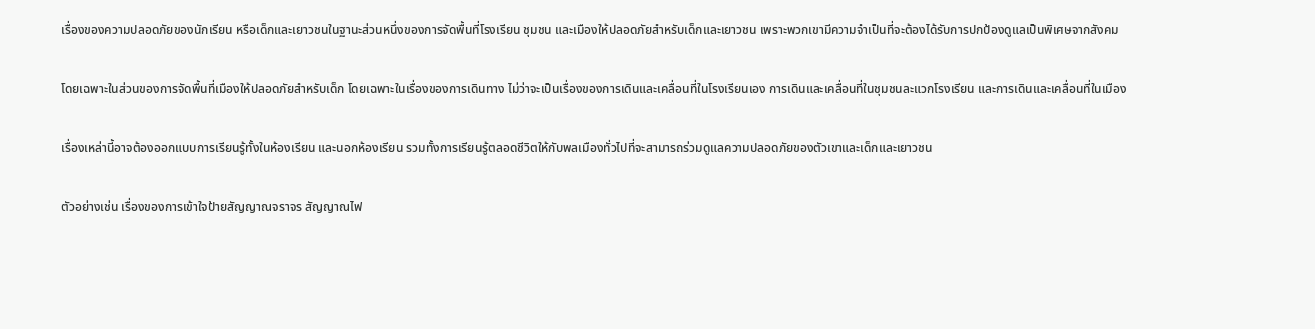เรื่องของความปลอดภัยของนักเรียน หรือเด็กและเยาวชนในฐานะส่วนหนึ่งของการจัดพื้นที่โรงเรียน ชุมชน และเมืองให้ปลอดภัยสำหรับเด็กและเยาวชน เพราะพวกเขามีความจำเป็นที่จะต้องได้รับการปกป้องดูแลเป็นพิเศษจากสังคม

โดยเฉพาะในส่วนของการจัดพื้นที่เมืองให้ปลอดภัยสำหรับเด็ก โดยเฉพาะในเรื่องของการเดินทาง ไม่ว่าจะเป็นเรื่องของการเดินและเคลื่อนที่ในโรงเรียนเอง การเดินและเคลื่อนที่ในชุมชนละแวกโรงเรียน และการเดินและเคลื่อนที่ในเมือง

เรื่องเหล่านี้อาจต้องออกแบบการเรียนรู้ทั้งในห้องเรียน และนอกห้องเรียน รวมทั้งการเรียนรู้ตลอดชีวิตให้กับพลเมืองทั่วไปที่จะสามารถร่วมดูแลความปลอดภัยของตัวเขาและเด็กและเยาวชน

ตัวอย่างเช่น เรื่องของการเข้าใจป้ายสัญญาณจราจร สัญญาณไฟ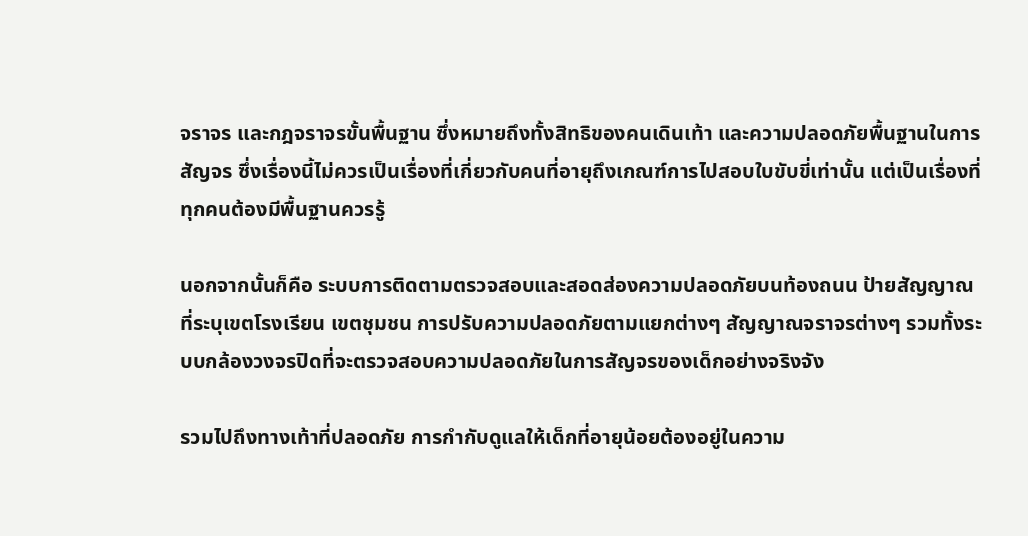จราจร และกฎจราจรขั้นพื้นฐาน ซึ่งหมายถึงทั้งสิทธิของคนเดินเท้า และความปลอดภัยพื้นฐานในการสัญจร ซึ่งเรื่องนี้ไม่ควรเป็นเรื่องที่เกี่ยวกับคนที่อายุถึงเกณฑ์การไปสอบใบขับขี่เท่านั้น แต่เป็นเรื่องที่ทุกคนต้องมีพื้นฐานควรรู้

นอกจากนั้นก็คือ ระบบการติดตามตรวจสอบและสอดส่องความปลอดภัยบนท้องถนน ป้ายสัญญาณที่ระบุเขตโรงเรียน เขตชุมชน การปรับความปลอดภัยตามแยกต่างๆ สัญญาณจราจรต่างๆ รวมทั้งระบบกล้องวงจรปิดที่จะตรวจสอบความปลอดภัยในการสัญจรของเด็กอย่างจริงจัง

รวมไปถึงทางเท้าที่ปลอดภัย การกำกับดูแลให้เด็กที่อายุน้อยต้องอยู่ในความ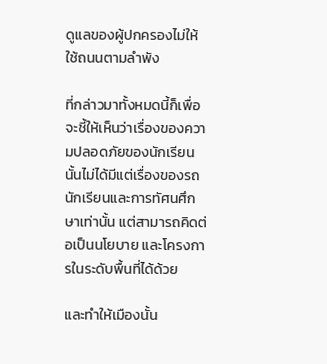ดูแลของผู้ปกครองไม่ให้ใช้ถนนตามลำพัง

ที่กล่าวมาทั้งหมดนี้ก็เพื่อจะชี้ให้เห็นว่าเรื่องของความปลอดภัยของนักเรียนนั้นไม่ได้มีแต่เรื่องของรถนักเรียนและการทัศนศึกษาเท่านั้น แต่สามารถคิดต่อเป็นนโยบาย และโครงการในระดับพื้นที่ได้ด้วย

และทำให้เมืองนั้น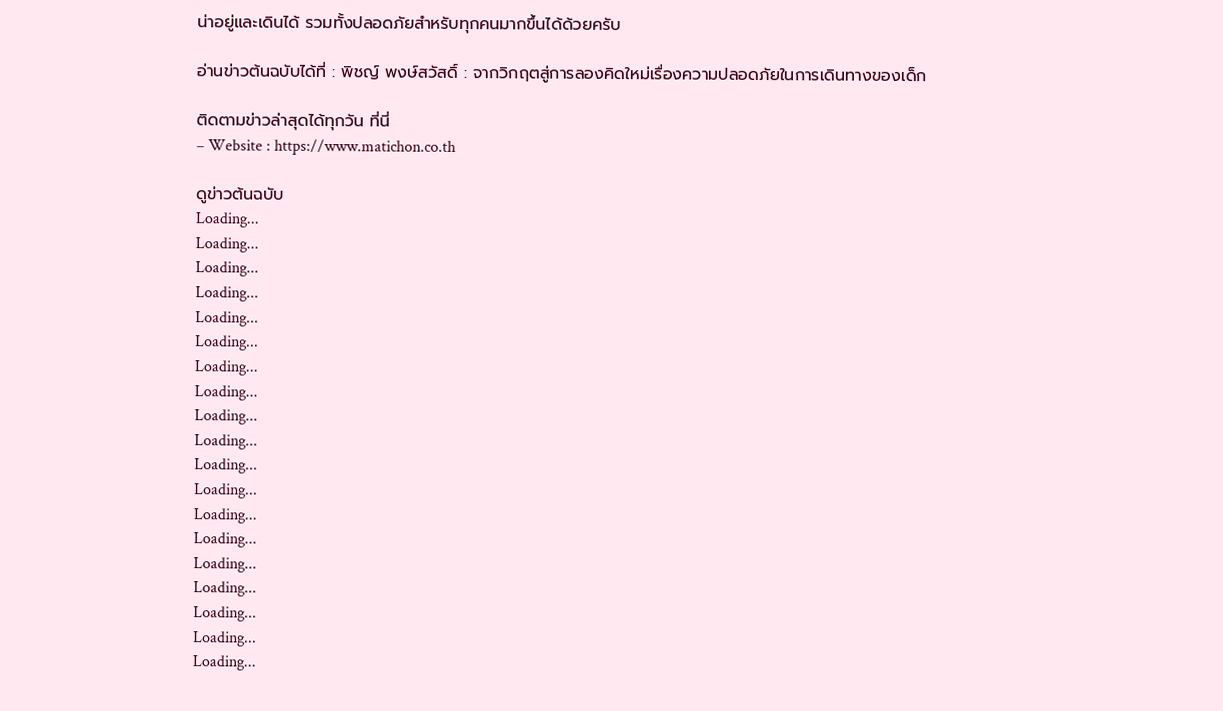น่าอยู่และเดินได้ รวมทั้งปลอดภัยสำหรับทุกคนมากขึ้นได้ด้วยครับ

อ่านข่าวต้นฉบับได้ที่ : พิชญ์ พงษ์สวัสดิ์ : จากวิกฤตสู่การลองคิดใหม่เรื่องความปลอดภัยในการเดินทางของเด็ก

ติดตามข่าวล่าสุดได้ทุกวัน ที่นี่
– Website : https://www.matichon.co.th

ดูข่าวต้นฉบับ
Loading...
Loading...
Loading...
Loading...
Loading...
Loading...
Loading...
Loading...
Loading...
Loading...
Loading...
Loading...
Loading...
Loading...
Loading...
Loading...
Loading...
Loading...
Loading...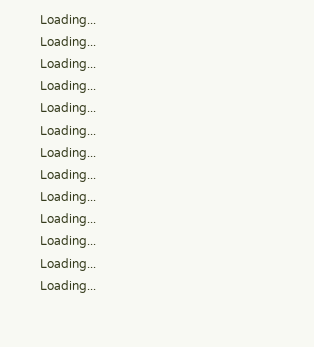Loading...
Loading...
Loading...
Loading...
Loading...
Loading...
Loading...
Loading...
Loading...
Loading...
Loading...
Loading...
Loading...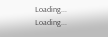Loading...
Loading...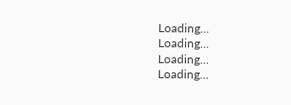Loading...
Loading...
Loading...
Loading...